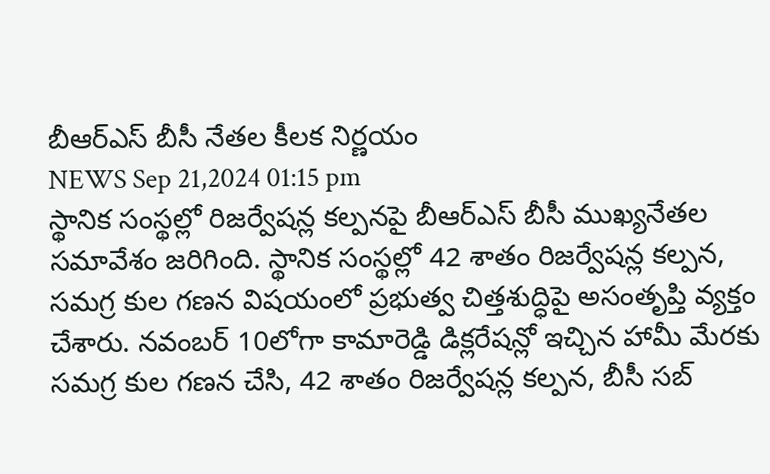బీఆర్ఎస్ బీసీ నేతల కీలక నిర్ణయం
NEWS Sep 21,2024 01:15 pm
స్థానిక సంస్థల్లో రిజర్వేషన్ల కల్పనపై బీఆర్ఎస్ బీసీ ముఖ్యనేతల సమావేశం జరిగింది. స్థానిక సంస్థల్లో 42 శాతం రిజర్వేషన్ల కల్పన, సమగ్ర కుల గణన విషయంలో ప్రభుత్వ చిత్తశుద్ధిపై అసంతృప్తి వ్యక్తం చేశారు. నవంబర్ 10లోగా కామారెడ్డి డిక్లరేషన్లో ఇచ్చిన హామీ మేరకు సమగ్ర కుల గణన చేసి, 42 శాతం రిజర్వేషన్ల కల్పన, బీసీ సబ్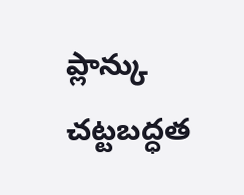ప్లాన్కు చట్టబద్ధత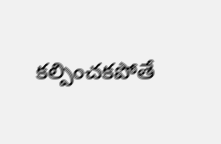కల్పించకపోతే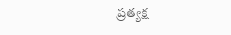ప్రత్యక్ష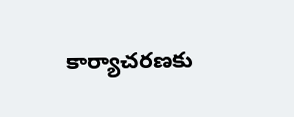కార్యాచరణకు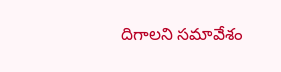దిగాలని సమావేశం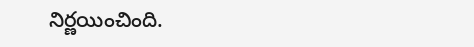నిర్ణయించింది.